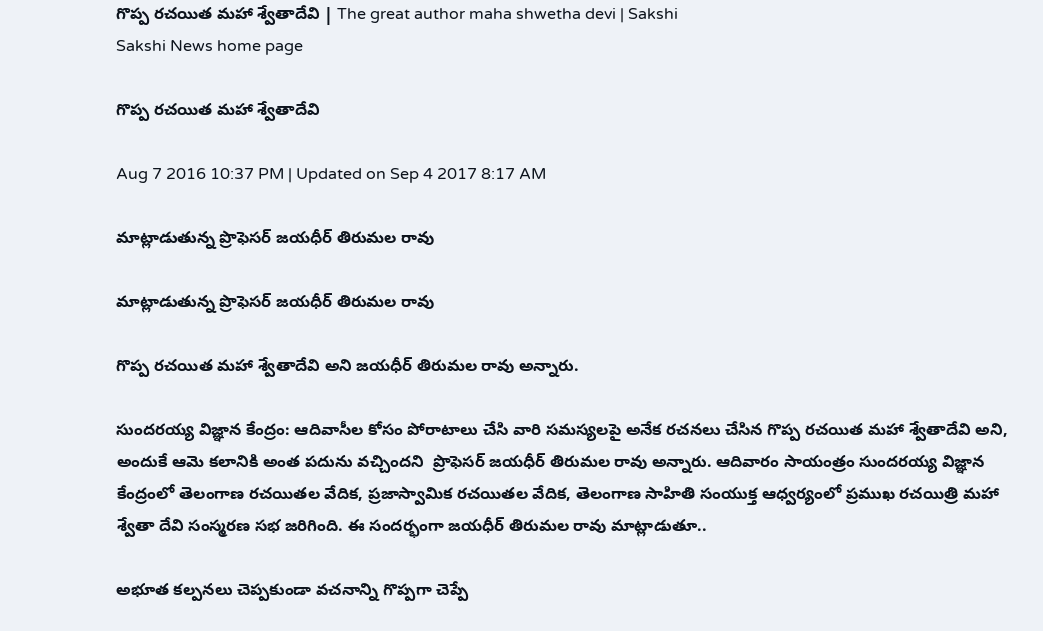గొప్ప రచయిత మహా శ్వేతాదేవి | The great author maha shwetha devi | Sakshi
Sakshi News home page

గొప్ప రచయిత మహా శ్వేతాదేవి

Aug 7 2016 10:37 PM | Updated on Sep 4 2017 8:17 AM

మాట్లాడుతున్న ప్రొఫెసర్‌ జయధీర్‌ తిరుమల రావు

మాట్లాడుతున్న ప్రొఫెసర్‌ జయధీర్‌ తిరుమల రావు

గొప్ప రచయిత మహా శ్వేతాదేవి అని జయధీర్‌ తిరుమల రావు అన్నారు.

సుందరయ్య విజ్ఞాన కేంద్రం: ఆదివాసీల కోసం పోరాటాలు చేసి వారి సమస్యలపై అనేక రచనలు చేసిన గొప్ప రచయిత మహా శ్వేతాదేవి అని, అందుకే ఆమె కలానికి అంత పదును వచ్చిందని  ప్రొఫెసర్‌ జయధీర్‌ తిరుమల రావు అన్నారు. ఆదివారం సాయంత్రం సుందరయ్య విజ్ఞాన కేంద్రంలో తెలంగాణ రచయితల వేదిక, ప్రజాస్వామిక రచయితల వేదిక, తెలంగాణ సాహితి సంయుక్త ఆధ్వర్యంలో ప్రముఖ రచయిత్రి మహా శ్వేతా దేవి సంస్మరణ సభ జరిగింది. ఈ సందర్భంగా జయధీర్‌ తిరుమల రావు మాట్లాడుతూ..

అభూత కల్పనలు చెప్పకుండా వచనాన్ని గొప్పగా చెప్పే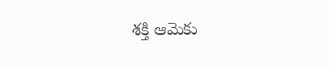శక్తి ఆమెకు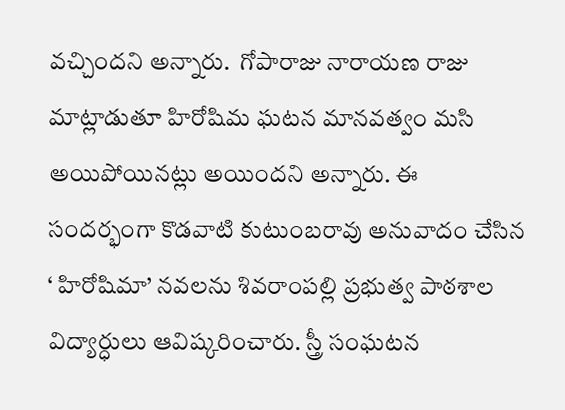వచ్చిందని అన్నారు.  గోపారాజు నారాయణ రాజు మాట్లాడుతూ హిరోషిమ ఘటన మానవత్వం మసి అయిపోయినట్లు అయిందని అన్నారు. ఈ సందర్భంగా కొడవాటి కుటుంబరావు అనువాదం చేసిన ‘ హిరోషిమా’ నవలను శివరాంపల్లి ప్రభుత్వ పాఠశాల విద్యార్ధులు ఆవిష్కరించారు. స్త్రీ సంఘటన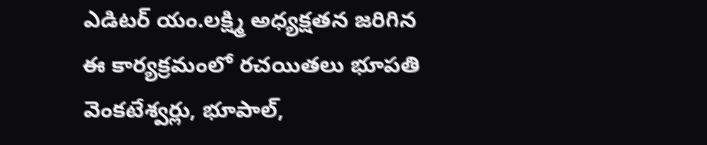ఎడిటర్‌ యం.లక్ష్మి అధ్యక్షతన జరిగిన ఈ కార్యక్రమంలో రచయితలు భూపతి వెంకటేశ్వర్లు, భూపాల్,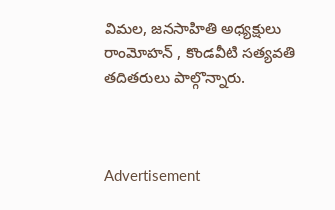విమల, జనసాహితి అధ్యక్షులు రాంమోహన్‌ , కొండవీటి సత్యవతి తదితరులు పాల్గొన్నారు.



Advertisement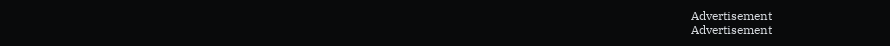Advertisement
Advertisement